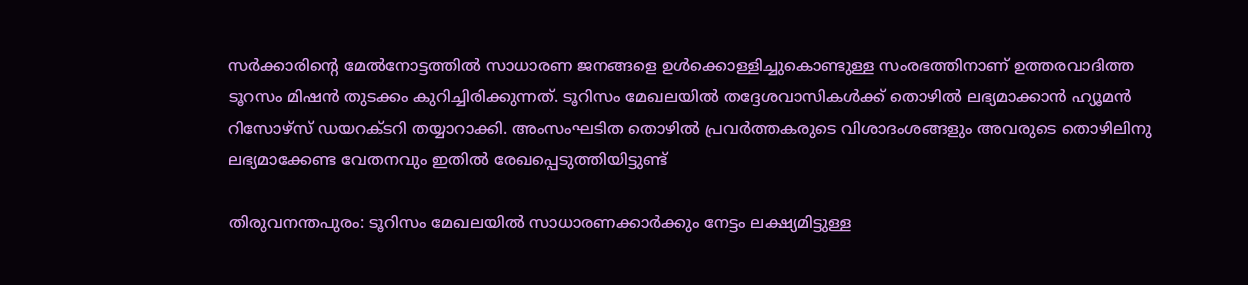സര്‍ക്കാരിന്‍റെ മേല്‍നോട്ടത്തില്‍ സാധാരണ ജനങ്ങളെ ഉള്‍ക്കൊള്ളിച്ചുകൊണ്ടുള്ള സംരഭത്തിനാണ് ഉത്തരവാദിത്ത ടൂറസം മിഷന്‍ തുടക്കം കുറിച്ചിരിക്കുന്നത്. ടൂറിസം മേഖലയില്‍ തദ്ദേശവാസികള്‍ക്ക് തൊഴില്‍ ലഭ്യമാക്കാന്‍ ഹ്യൂമന്‍ റിസോഴ്സ് ഡയറക്ടറി തയ്യാറാക്കി. അംസംഘടിത തൊഴില്‍ പ്രവര്‍ത്തകരുടെ വിശാദംശങ്ങളും അവരുടെ തൊഴിലിനു ലഭ്യമാക്കേണ്ട വേതനവും ഇതില്‍ രേഖപ്പെടുത്തിയിട്ടുണ്ട്

തിരുവനന്തപുരം: ടൂറിസം മേഖലയില്‍ സാധാരണക്കാര്‍ക്കും നേട്ടം ലക്ഷ്യമിട്ടുള്ള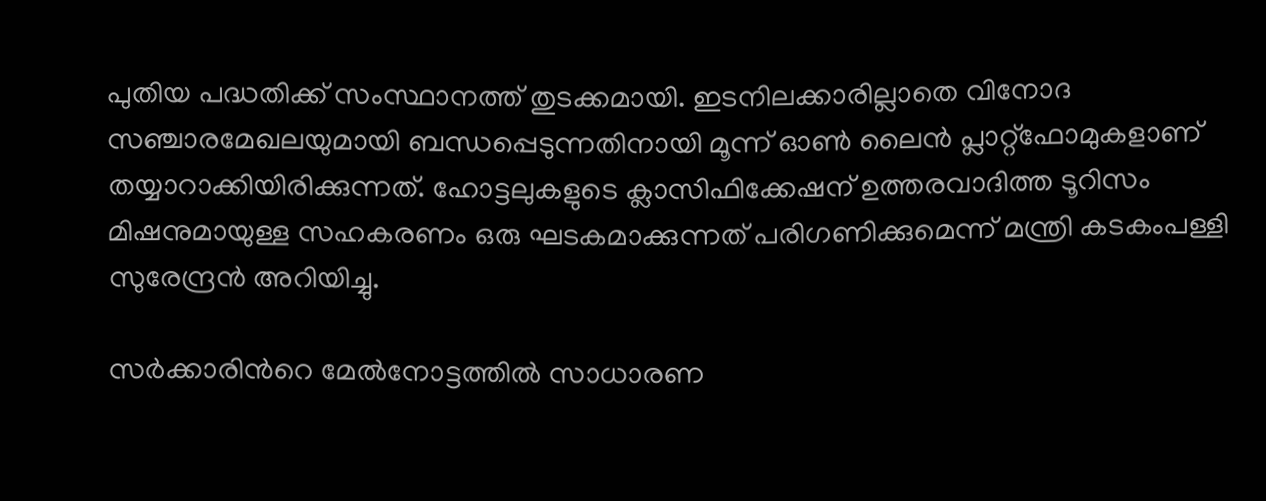പുതിയ പദ്ധതിക്ക് സംസ്ഥാനത്ത് തുടക്കമായി. ഇടനിലക്കാരില്ലാതെ വിനോദ സഞ്ചാരമേഖലയുമായി ബന്ധപ്പെടുന്നതിനായി മൂന്ന് ഓണ്‍ ലൈന്‍ പ്ലാറ്റ്ഫോമുകളാണ് തയ്യാറാക്കിയിരിക്കുന്നത്. ഹോട്ടലുകളുടെ ക്ലാസിഫിക്കേഷന് ഉത്തരവാദിത്ത ടൂറിസം മിഷനുമായുള്ള സഹകരണം ഒരു ഘടകമാക്കുന്നത് പരിഗണിക്കുമെന്ന് മന്ത്രി കടകംപള്ളി സുരേന്ദ്രന്‍ അറിയിച്ചു.

സര്‍ക്കാരിന്‍റെ മേല്‍നോട്ടത്തില്‍ സാധാരണ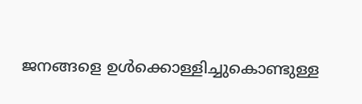ജനങ്ങളെ ഉള്‍ക്കൊള്ളിച്ചുകൊണ്ടുള്ള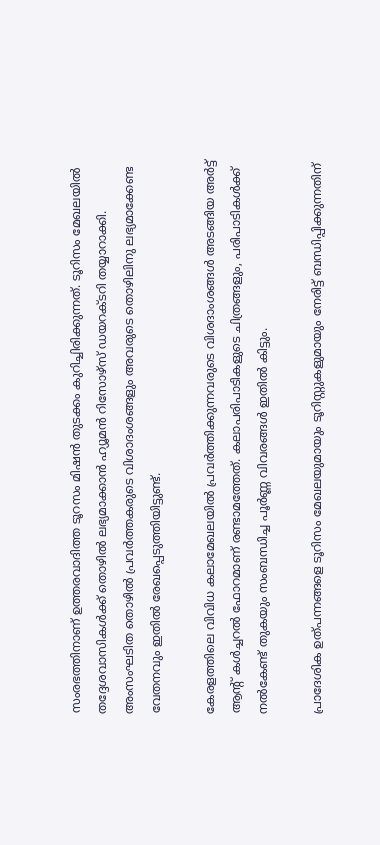സംരഭത്തിനാണ് ഉത്തരവാദിത്ത ടൂറസം മിഷന്‍ തുടക്കം കുറിച്ചിരിക്കുന്നത്. ടൂറിസം മേഖലയില്‍ തദ്ദേശവാസികള്‍ക്ക് തൊഴില്‍ ലഭ്യമാക്കാന്‍ ഹ്യൂമന്‍ റിസോഴ്സ് ഡയറക്ടറി തയ്യാറാക്കി. അംസംഘടിത തൊഴില്‍ പ്രവര്‍ത്തകരുടെ വിശാദംശങ്ങളും അവരുടെ തൊഴിലിനു ലഭ്യമാക്കേണ്ട വേതനവും ഇതില്‍ രേഖപ്പെടുത്തിയിട്ടുണ്ട്.

കേരളത്തിലെ വിവിധ കലാമേഖലയില്‍ പ്രവര്‍ത്തിക്കുന്നവരുടെ വിശദാംശങ്ങള്‍ അടങ്ങിയ അര്‍ട്ട് ആന്‍റ് കള്‍ച്ചറല്‍ ഫോറമാണ് രണ്ടാമത്തേത്. കലാപരിപാടികളുടെ ചിത്രങ്ങളും, പരിപാടികള്‍ക്ക് നല്‍കേണ്ട് തുകയും സംബന്ധിച്ച പൂര്‍ണ്ണ വിവരങ്ങള്‍ ഇതില്‍ കിട്ടും.

പ്രാദേശിക ഉത്പന്നങ്ങളെ ടൂറിസം മേഖലയുമായും ടൂറിസ്റ്റുകളുമായും നേരിട്ട് ബന്ധിപ്പിക്കുന്നതിന്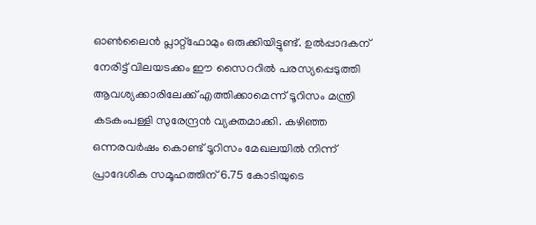ഓണ്‍ലൈന്‍ പ്ലാറ്റ്ഫോമും ഒരുക്കിയിട്ടുണ്ട്. ഉല്‍പ്പാദകന് നേരിട്ട് വിലയടക്കം ഈ സൈററില്‍ പരസ്യപ്പെടുത്തി ആവശ്യക്കാരിലേക്ക് എത്തിക്കാമെന്ന് ടൂറിസം മന്ത്രി കടകംപള്ളി സുരേന്ദ്രന്‍ വ്യക്തമാക്കി. കഴിഞ്ഞ ഒന്നരവര്‍ഷം കൊണ്ട് ടൂറിസം മേഖലയില്‍ നിന്ന് പ്രാദേശിക സമൂഹത്തിന് 6.75 കോടിയുടെ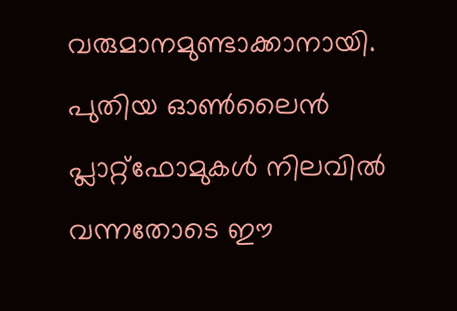വരുമാനമുണ്ടാക്കാനായി. പുതിയ ഓണ്‍ലൈന്‍ പ്ലാറ്റ്ഫോമുകള്‍ നിലവില്‍ വന്നതോടെ ഈ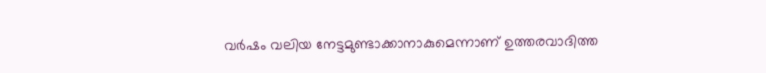വര്‍ഷം വലിയ നേട്ടമുണ്ടാക്കാനാകുമെന്നാണ് ഉത്തരവാദിത്ത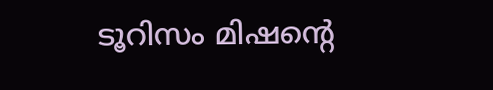ടൂറിസം മിഷന്‍റെ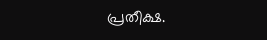പ്രതീക്ഷ.